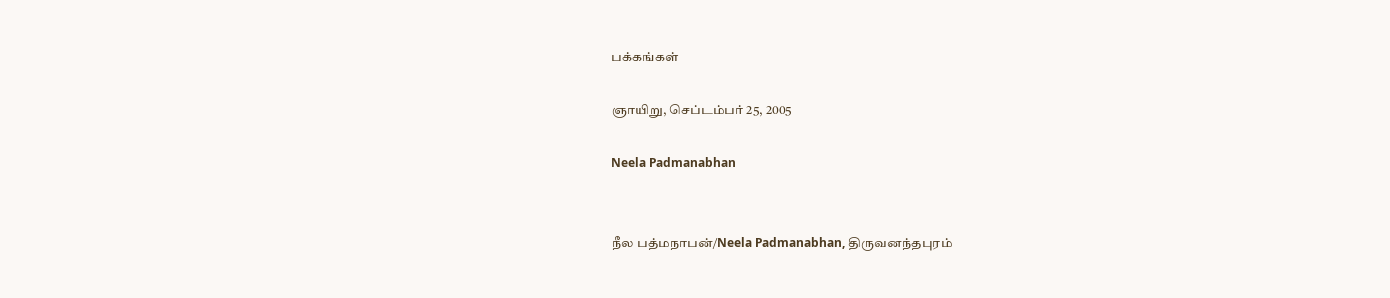பக்கங்கள்

ஞாயிறு, செப்டம்பர் 25, 2005

Neela Padmanabhan


நீல பத்மநாபன்/Neela Padmanabhan, திருவனந்தபுரம்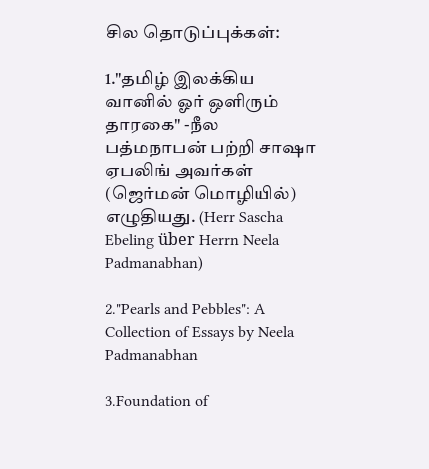சில தொடுப்புக்கள்:

1."தமிழ் இலக்கிய வானில் ஓர் ஒளிரும் தாரகை" -நீல பத்மநாபன் பற்றி சாஷா ஏபலிங் அவர்கள் (ஜெர்மன் மொழியில்) எழுதியது. (Herr Sascha Ebeling über Herrn Neela Padmanabhan)

2."Pearls and Pebbles": A Collection of Essays by Neela Padmanabhan

3.Foundation of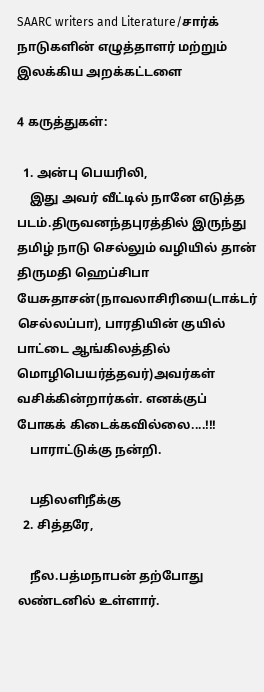SAARC writers and Literature/சார்க் நாடுகளின் எழுத்தாளர் மற்றும் இலக்கிய அறக்கட்டளை

4 கருத்துகள்:

  1. அன்பு பெயரிலி,
    இது அவர் வீட்டில் நானே எடுத்த படம்.திருவனந்தபுரத்தில் இருந்து தமிழ் நாடு செல்லும் வழியில் தான் திருமதி ஹெப்சிபா யேசுதாசன்(நாவலாசிரியை(டாக்டர் செல்லப்பா), பாரதியின் குயில் பாட்டை ஆங்கிலத்தில் மொழிபெயர்த்தவர்)அவர்கள் வசிக்கின்றார்கள். எனக்குப் போகக் கிடைக்கவில்லை....!!!
    பாராட்டுக்கு நன்றி.

    பதிலளிநீக்கு
  2. சித்தரே,

    நீல.பத்மநாபன் தற்போது லண்டனில் உள்ளார்.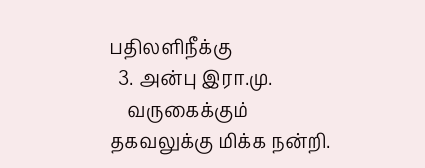பதிலளிநீக்கு
  3. அன்பு இரா.மு.
    வருகைக்கும் தகவலுக்கு மிக்க நன்றி.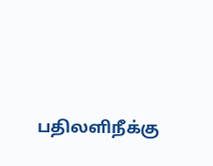பதிலளிநீக்கு